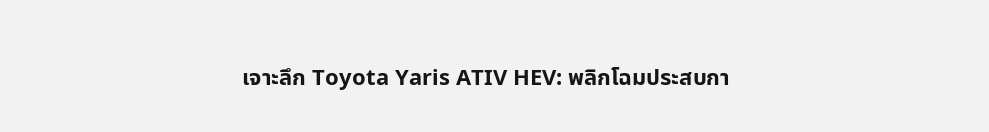เจาะลึก Toyota Yaris ATIV HEV: พลิกโฉมประสบกา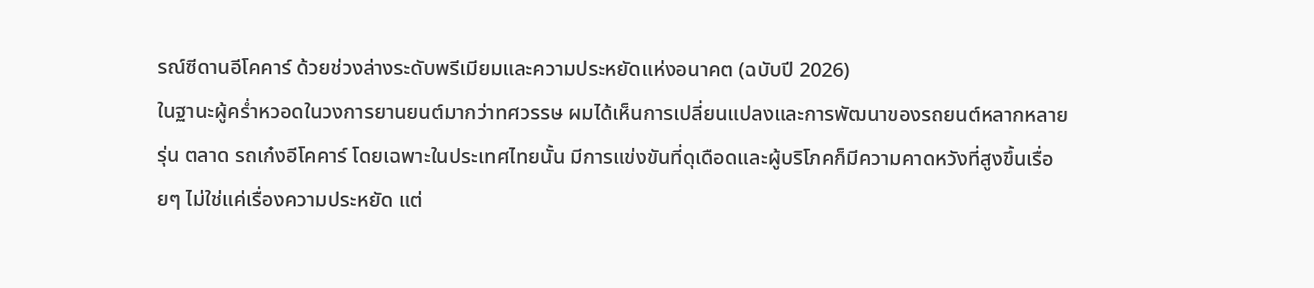รณ์ซีดานอีโคคาร์ ด้วยช่วงล่างระดับพรีเมียมและความประหยัดแห่งอนาคต (ฉบับปี 2026)
ในฐานะผู้คร่ำหวอดในวงการยานยนต์มากว่าทศวรรษ ผมได้เห็นการเปลี่ยนแปลงและการพัฒนาของรถยนต์หลากหลายรุ่น ตลาด รถเก๋งอีโคคาร์ โดยเฉพาะในประเทศไทยนั้น มีการแข่งขันที่ดุเดือดและผู้บริโภคก็มีความคาดหวังที่สูงขึ้นเรื่อยๆ ไม่ใช่แค่เรื่องความประหยัด แต่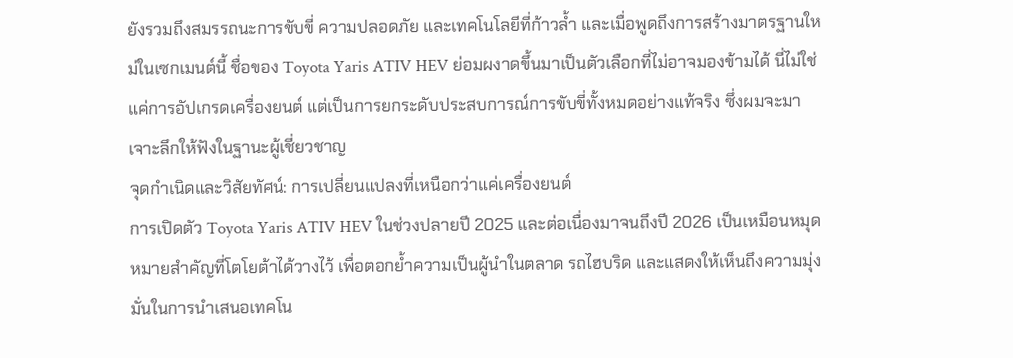ยังรวมถึงสมรรถนะการขับขี่ ความปลอดภัย และเทคโนโลยีที่ก้าวล้ำ และเมื่อพูดถึงการสร้างมาตรฐานใหม่ในเซกเมนต์นี้ ชื่อของ Toyota Yaris ATIV HEV ย่อมผงาดขึ้นมาเป็นตัวเลือกที่ไม่อาจมองข้ามได้ นี่ไม่ใช่แค่การอัปเกรดเครื่องยนต์ แต่เป็นการยกระดับประสบการณ์การขับขี่ทั้งหมดอย่างแท้จริง ซึ่งผมจะมาเจาะลึกให้ฟังในฐานะผู้เชี่ยวชาญ
จุดกำเนิดและวิสัยทัศน์: การเปลี่ยนแปลงที่เหนือกว่าแค่เครื่องยนต์
การเปิดตัว Toyota Yaris ATIV HEV ในช่วงปลายปี 2025 และต่อเนื่องมาจนถึงปี 2026 เป็นเหมือนหมุดหมายสำคัญที่โตโยต้าได้วางไว้ เพื่อตอกย้ำความเป็นผู้นำในตลาด รถไฮบริด และแสดงให้เห็นถึงความมุ่งมั่นในการนำเสนอเทคโน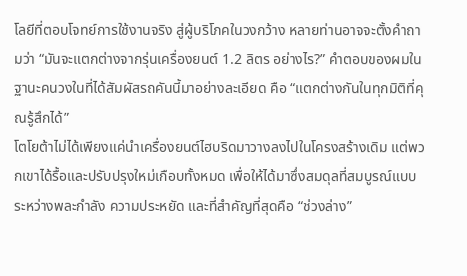โลยีที่ตอบโจทย์การใช้งานจริง สู่ผู้บริโภคในวงกว้าง หลายท่านอาจจะตั้งคำถามว่า “มันจะแตกต่างจากรุ่นเครื่องยนต์ 1.2 ลิตร อย่างไร?” คำตอบของผมในฐานะคนวงในที่ได้สัมผัสรถคันนี้มาอย่างละเอียด คือ “แตกต่างกันในทุกมิติที่คุณรู้สึกได้”
โตโยต้าไม่ได้เพียงแค่นำเครื่องยนต์ไฮบริดมาวางลงไปในโครงสร้างเดิม แต่พวกเขาได้รื้อและปรับปรุงใหม่เกือบทั้งหมด เพื่อให้ได้มาซึ่งสมดุลที่สมบูรณ์แบบระหว่างพละกำลัง ความประหยัด และที่สำคัญที่สุดคือ “ช่วงล่าง”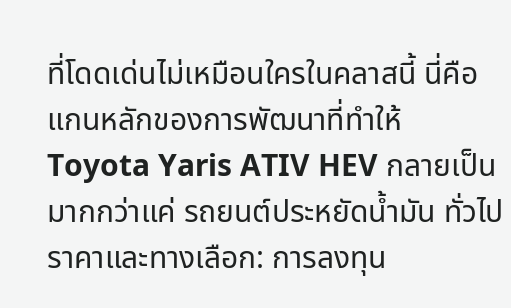ที่โดดเด่นไม่เหมือนใครในคลาสนี้ นี่คือแกนหลักของการพัฒนาที่ทำให้ Toyota Yaris ATIV HEV กลายเป็นมากกว่าแค่ รถยนต์ประหยัดน้ำมัน ทั่วไป
ราคาและทางเลือก: การลงทุน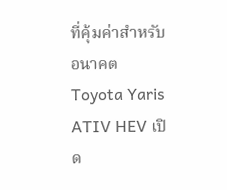ที่คุ้มค่าสำหรับอนาคต
Toyota Yaris ATIV HEV เปิด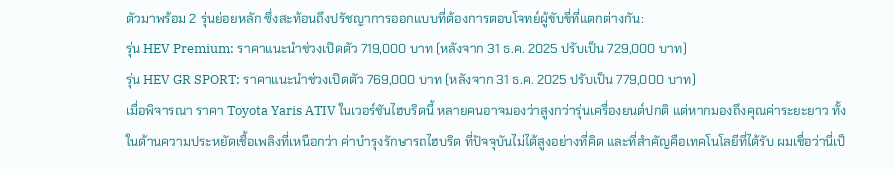ตัวมาพร้อม 2 รุ่นย่อยหลัก ซึ่งสะท้อนถึงปรัชญาการออกแบบที่ต้องการตอบโจทย์ผู้ขับขี่ที่แตกต่างกัน:
รุ่น HEV Premium: ราคาแนะนำช่วงเปิดตัว 719,000 บาท (หลังจาก 31 ธ.ค. 2025 ปรับเป็น 729,000 บาท)
รุ่น HEV GR SPORT: ราคาแนะนำช่วงเปิดตัว 769,000 บาท (หลังจาก 31 ธ.ค. 2025 ปรับเป็น 779,000 บาท)
เมื่อพิจารณา ราคา Toyota Yaris ATIV ในเวอร์ชันไฮบริดนี้ หลายคนอาจมองว่าสูงกว่ารุ่นเครื่องยนต์ปกติ แต่หากมองถึงคุณค่าระยะยาว ทั้งในด้านความประหยัดเชื้อเพลิงที่เหนือกว่า ค่าบำรุงรักษารถไฮบริด ที่ปัจจุบันไม่ได้สูงอย่างที่คิด และที่สำคัญคือเทคโนโลยีที่ได้รับ ผมเชื่อว่านี่เป็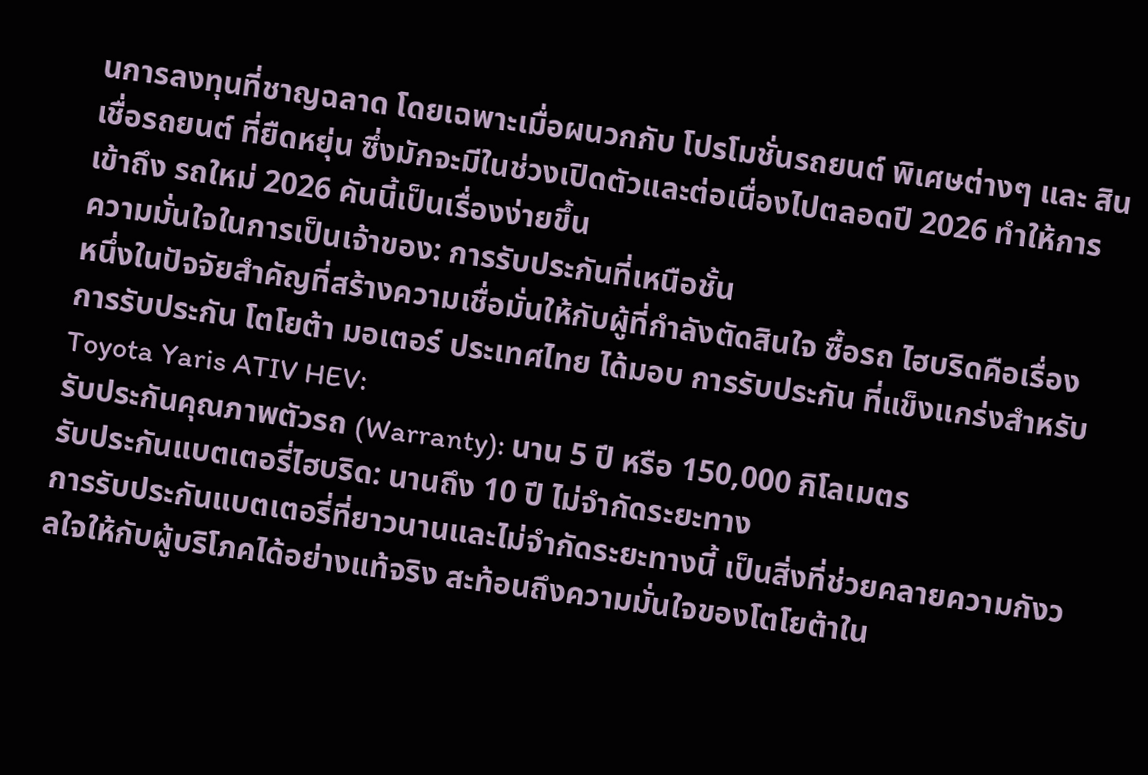นการลงทุนที่ชาญฉลาด โดยเฉพาะเมื่อผนวกกับ โปรโมชั่นรถยนต์ พิเศษต่างๆ และ สินเชื่อรถยนต์ ที่ยืดหยุ่น ซึ่งมักจะมีในช่วงเปิดตัวและต่อเนื่องไปตลอดปี 2026 ทำให้การเข้าถึง รถใหม่ 2026 คันนี้เป็นเรื่องง่ายขึ้น
ความมั่นใจในการเป็นเจ้าของ: การรับประกันที่เหนือชั้น
หนึ่งในปัจจัยสำคัญที่สร้างความเชื่อมั่นให้กับผู้ที่กำลังตัดสินใจ ซื้อรถ ไฮบริดคือเรื่องการรับประกัน โตโยต้า มอเตอร์ ประเทศไทย ได้มอบ การรับประกัน ที่แข็งแกร่งสำหรับ Toyota Yaris ATIV HEV:
รับประกันคุณภาพตัวรถ (Warranty): นาน 5 ปี หรือ 150,000 กิโลเมตร
รับประกันแบตเตอรี่ไฮบริด: นานถึง 10 ปี ไม่จำกัดระยะทาง
การรับประกันแบตเตอรี่ที่ยาวนานและไม่จำกัดระยะทางนี้ เป็นสิ่งที่ช่วยคลายความกังวลใจให้กับผู้บริโภคได้อย่างแท้จริง สะท้อนถึงความมั่นใจของโตโยต้าใน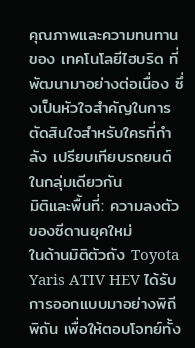คุณภาพและความทนทานของ เทคโนโลยีไฮบริด ที่พัฒนามาอย่างต่อเนื่อง ซึ่งเป็นหัวใจสำคัญในการตัดสินใจสำหรับใครที่กำลัง เปรียบเทียบรถยนต์ ในกลุ่มเดียวกัน
มิติและพื้นที่: ความลงตัวของซีดานยุคใหม่
ในด้านมิติตัวถัง Toyota Yaris ATIV HEV ได้รับการออกแบบมาอย่างพิถีพิถัน เพื่อให้ตอบโจทย์ทั้ง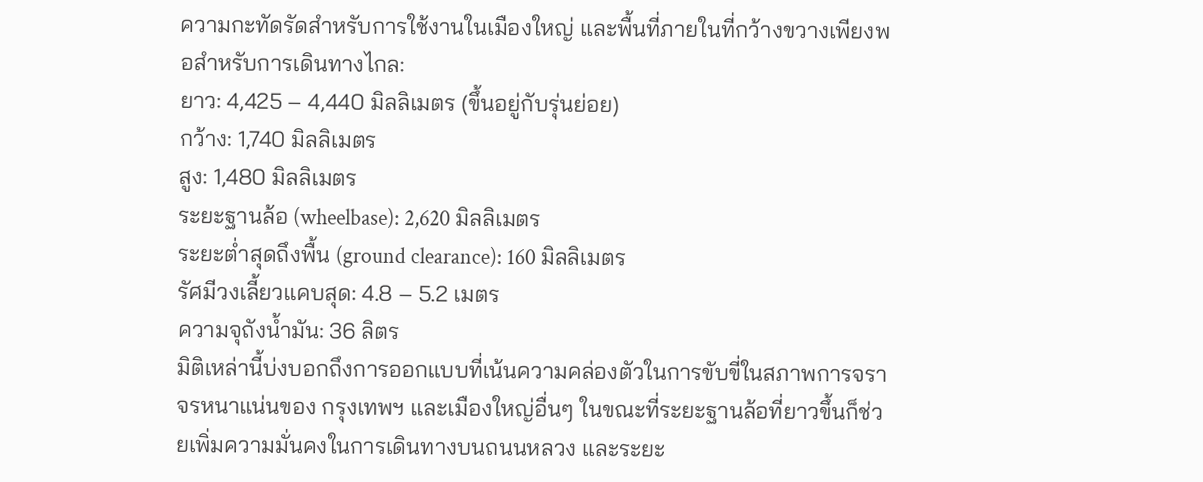ความกะทัดรัดสำหรับการใช้งานในเมืองใหญ่ และพื้นที่ภายในที่กว้างขวางเพียงพอสำหรับการเดินทางไกล:
ยาว: 4,425 – 4,440 มิลลิเมตร (ขึ้นอยู่กับรุ่นย่อย)
กว้าง: 1,740 มิลลิเมตร
สูง: 1,480 มิลลิเมตร
ระยะฐานล้อ (wheelbase): 2,620 มิลลิเมตร
ระยะต่ำสุดถึงพื้น (ground clearance): 160 มิลลิเมตร
รัศมีวงเลี้ยวแคบสุด: 4.8 – 5.2 เมตร
ความจุถังน้ำมัน: 36 ลิตร
มิติเหล่านี้บ่งบอกถึงการออกแบบที่เน้นความคล่องตัวในการขับขี่ในสภาพการจราจรหนาแน่นของ กรุงเทพฯ และเมืองใหญ่อื่นๆ ในขณะที่ระยะฐานล้อที่ยาวขึ้นก็ช่วยเพิ่มความมั่นคงในการเดินทางบนถนนหลวง และระยะ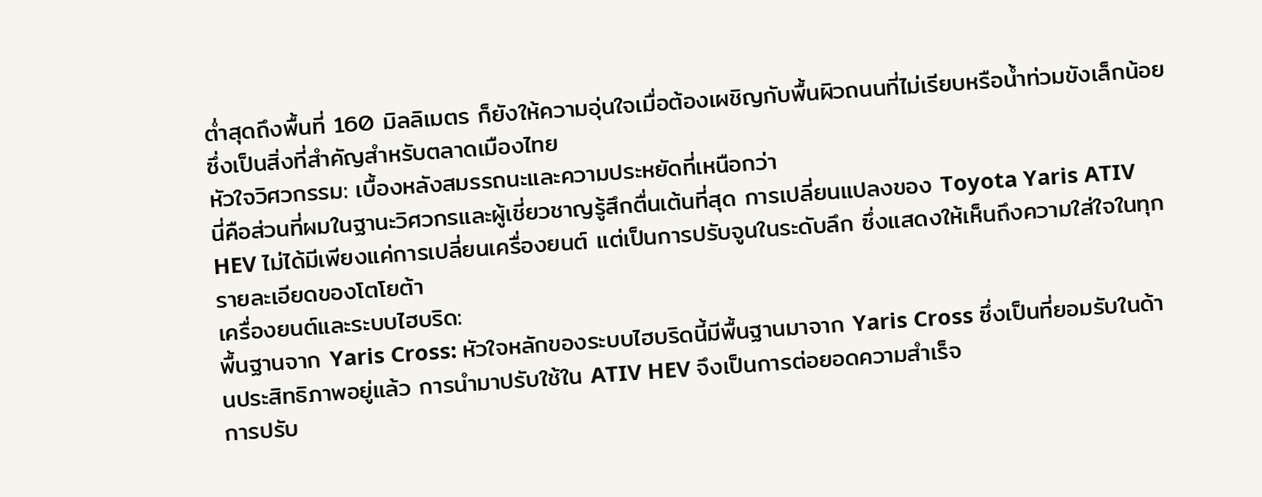ต่ำสุดถึงพื้นที่ 160 มิลลิเมตร ก็ยังให้ความอุ่นใจเมื่อต้องเผชิญกับพื้นผิวถนนที่ไม่เรียบหรือน้ำท่วมขังเล็กน้อย ซึ่งเป็นสิ่งที่สำคัญสำหรับตลาดเมืองไทย
หัวใจวิศวกรรม: เบื้องหลังสมรรถนะและความประหยัดที่เหนือกว่า
นี่คือส่วนที่ผมในฐานะวิศวกรและผู้เชี่ยวชาญรู้สึกตื่นเต้นที่สุด การเปลี่ยนแปลงของ Toyota Yaris ATIV HEV ไม่ได้มีเพียงแค่การเปลี่ยนเครื่องยนต์ แต่เป็นการปรับจูนในระดับลึก ซึ่งแสดงให้เห็นถึงความใส่ใจในทุกรายละเอียดของโตโยต้า
เครื่องยนต์และระบบไฮบริด:
พื้นฐานจาก Yaris Cross: หัวใจหลักของระบบไฮบริดนี้มีพื้นฐานมาจาก Yaris Cross ซึ่งเป็นที่ยอมรับในด้านประสิทธิภาพอยู่แล้ว การนำมาปรับใช้ใน ATIV HEV จึงเป็นการต่อยอดความสำเร็จ
การปรับ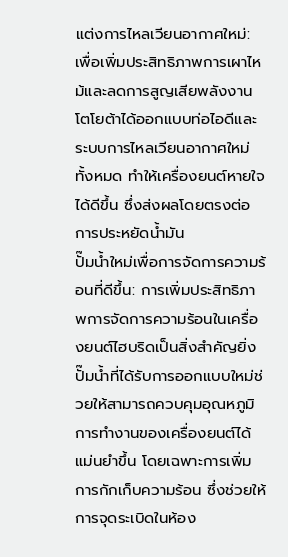แต่งการไหลเวียนอากาศใหม่: เพื่อเพิ่มประสิทธิภาพการเผาไหม้และลดการสูญเสียพลังงาน โตโยต้าได้ออกแบบท่อไอดีและระบบการไหลเวียนอากาศใหม่ทั้งหมด ทำให้เครื่องยนต์หายใจได้ดีขึ้น ซึ่งส่งผลโดยตรงต่อการประหยัดน้ำมัน
ปั๊มน้ำใหม่เพื่อการจัดการความร้อนที่ดีขึ้น: การเพิ่มประสิทธิภาพการจัดการความร้อนในเครื่องยนต์ไฮบริดเป็นสิ่งสำคัญยิ่ง ปั๊มน้ำที่ได้รับการออกแบบใหม่ช่วยให้สามารถควบคุมอุณหภูมิการทำงานของเครื่องยนต์ได้แม่นยำขึ้น โดยเฉพาะการเพิ่มการกักเก็บความร้อน ซึ่งช่วยให้การจุดระเบิดในห้อง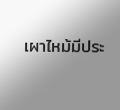เผาไหม้มีประ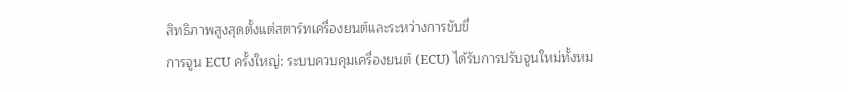สิทธิภาพสูงสุดตั้งแต่สตาร์ทเครื่องยนต์และระหว่างการขับขี่
การจูน ECU ครั้งใหญ่: ระบบควบคุมเครื่องยนต์ (ECU) ได้รับการปรับจูนใหม่ทั้งหม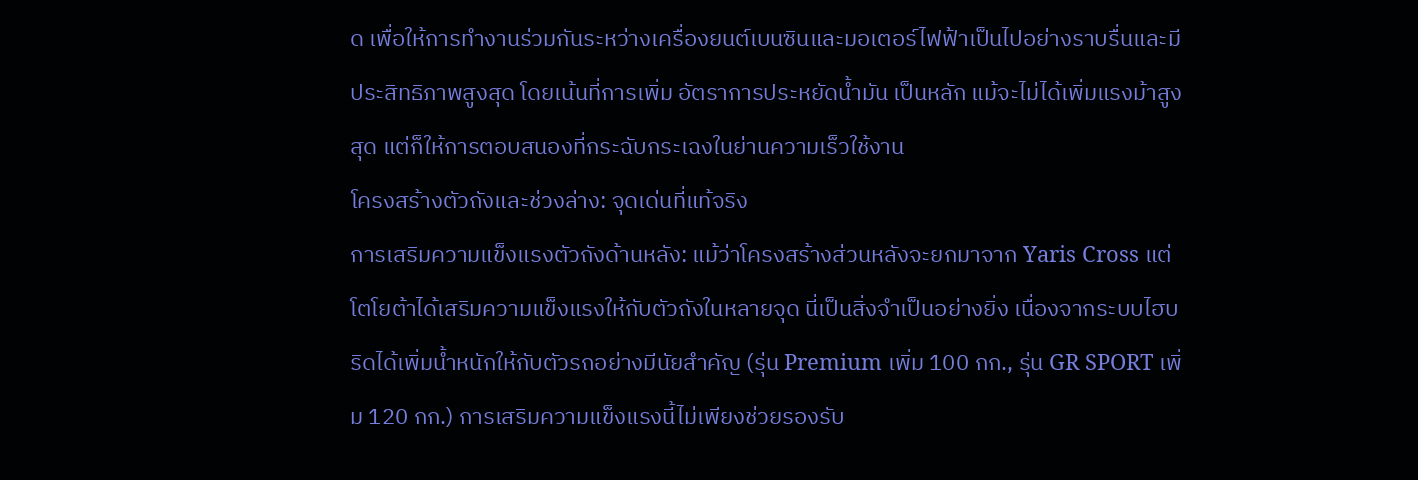ด เพื่อให้การทำงานร่วมกันระหว่างเครื่องยนต์เบนซินและมอเตอร์ไฟฟ้าเป็นไปอย่างราบรื่นและมีประสิทธิภาพสูงสุด โดยเน้นที่การเพิ่ม อัตราการประหยัดน้ำมัน เป็นหลัก แม้จะไม่ได้เพิ่มแรงม้าสูงสุด แต่ก็ให้การตอบสนองที่กระฉับกระเฉงในย่านความเร็วใช้งาน
โครงสร้างตัวถังและช่วงล่าง: จุดเด่นที่แท้จริง
การเสริมความแข็งแรงตัวถังด้านหลัง: แม้ว่าโครงสร้างส่วนหลังจะยกมาจาก Yaris Cross แต่โตโยต้าได้เสริมความแข็งแรงให้กับตัวถังในหลายจุด นี่เป็นสิ่งจำเป็นอย่างยิ่ง เนื่องจากระบบไฮบริดได้เพิ่มน้ำหนักให้กับตัวรถอย่างมีนัยสำคัญ (รุ่น Premium เพิ่ม 100 กก., รุ่น GR SPORT เพิ่ม 120 กก.) การเสริมความแข็งแรงนี้ไม่เพียงช่วยรองรับ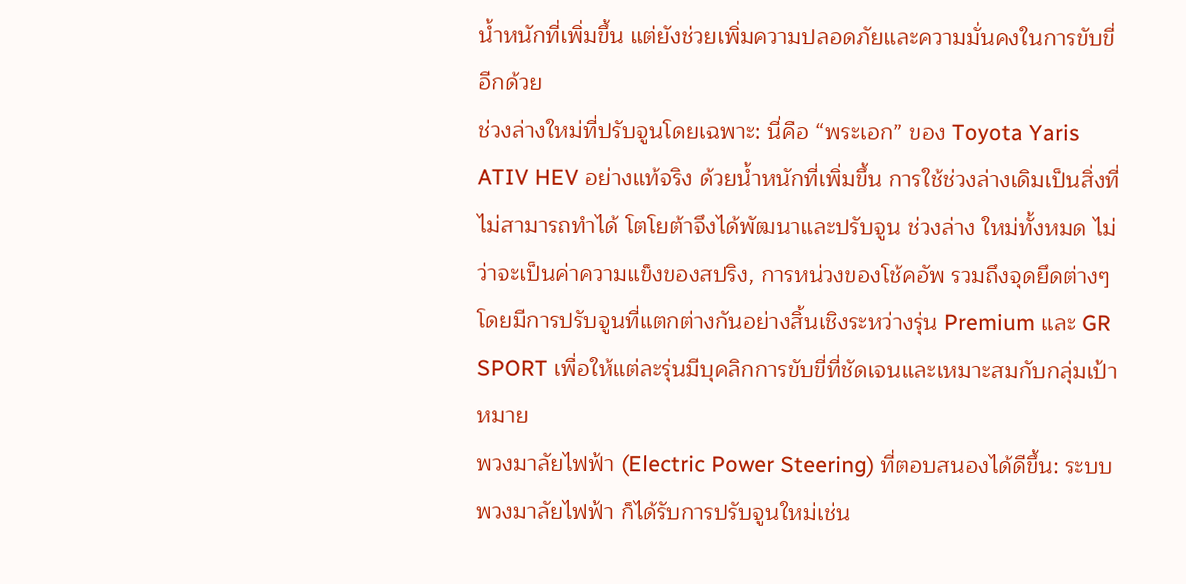น้ำหนักที่เพิ่มขึ้น แต่ยังช่วยเพิ่มความปลอดภัยและความมั่นคงในการขับขี่อีกด้วย
ช่วงล่างใหม่ที่ปรับจูนโดยเฉพาะ: นี่คือ “พระเอก” ของ Toyota Yaris ATIV HEV อย่างแท้จริง ด้วยน้ำหนักที่เพิ่มขึ้น การใช้ช่วงล่างเดิมเป็นสิ่งที่ไม่สามารถทำได้ โตโยต้าจึงได้พัฒนาและปรับจูน ช่วงล่าง ใหม่ทั้งหมด ไม่ว่าจะเป็นค่าความแข็งของสปริง, การหน่วงของโช้คอัพ รวมถึงจุดยึดต่างๆ โดยมีการปรับจูนที่แตกต่างกันอย่างสิ้นเชิงระหว่างรุ่น Premium และ GR SPORT เพื่อให้แต่ละรุ่นมีบุคลิกการขับขี่ที่ชัดเจนและเหมาะสมกับกลุ่มเป้าหมาย
พวงมาลัยไฟฟ้า (Electric Power Steering) ที่ตอบสนองได้ดีขึ้น: ระบบ พวงมาลัยไฟฟ้า ก็ได้รับการปรับจูนใหม่เช่น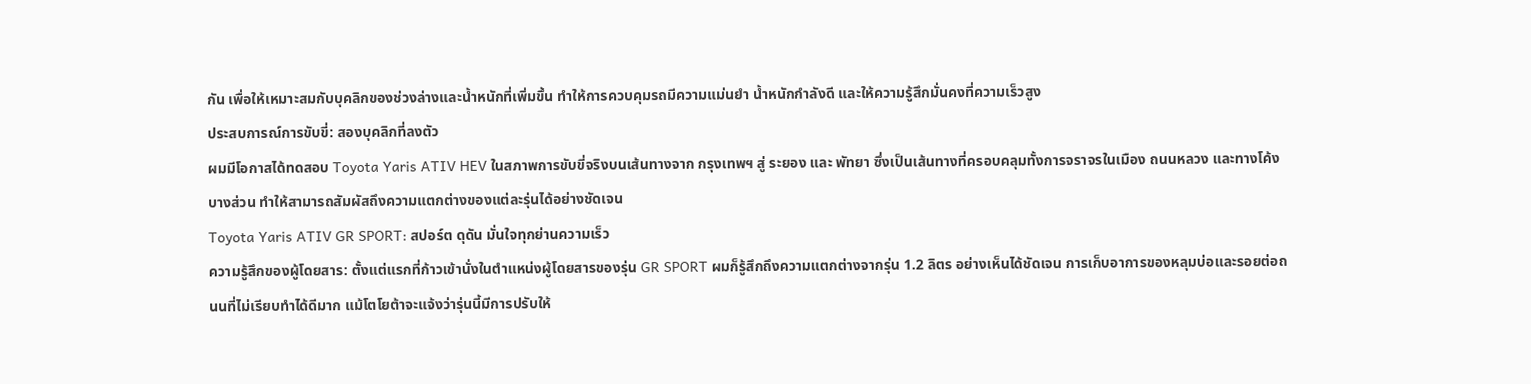กัน เพื่อให้เหมาะสมกับบุคลิกของช่วงล่างและน้ำหนักที่เพิ่มขึ้น ทำให้การควบคุมรถมีความแม่นยำ น้ำหนักกำลังดี และให้ความรู้สึกมั่นคงที่ความเร็วสูง
ประสบการณ์การขับขี่: สองบุคลิกที่ลงตัว
ผมมีโอกาสได้ทดสอบ Toyota Yaris ATIV HEV ในสภาพการขับขี่จริงบนเส้นทางจาก กรุงเทพฯ สู่ ระยอง และ พัทยา ซึ่งเป็นเส้นทางที่ครอบคลุมทั้งการจราจรในเมือง ถนนหลวง และทางโค้งบางส่วน ทำให้สามารถสัมผัสถึงความแตกต่างของแต่ละรุ่นได้อย่างชัดเจน
Toyota Yaris ATIV GR SPORT: สปอร์ต ดุดัน มั่นใจทุกย่านความเร็ว
ความรู้สึกของผู้โดยสาร: ตั้งแต่แรกที่ก้าวเข้านั่งในตำแหน่งผู้โดยสารของรุ่น GR SPORT ผมก็รู้สึกถึงความแตกต่างจากรุ่น 1.2 ลิตร อย่างเห็นได้ชัดเจน การเก็บอาการของหลุมบ่อและรอยต่อถนนที่ไม่เรียบทำได้ดีมาก แม้โตโยต้าจะแจ้งว่ารุ่นนี้มีการปรับให้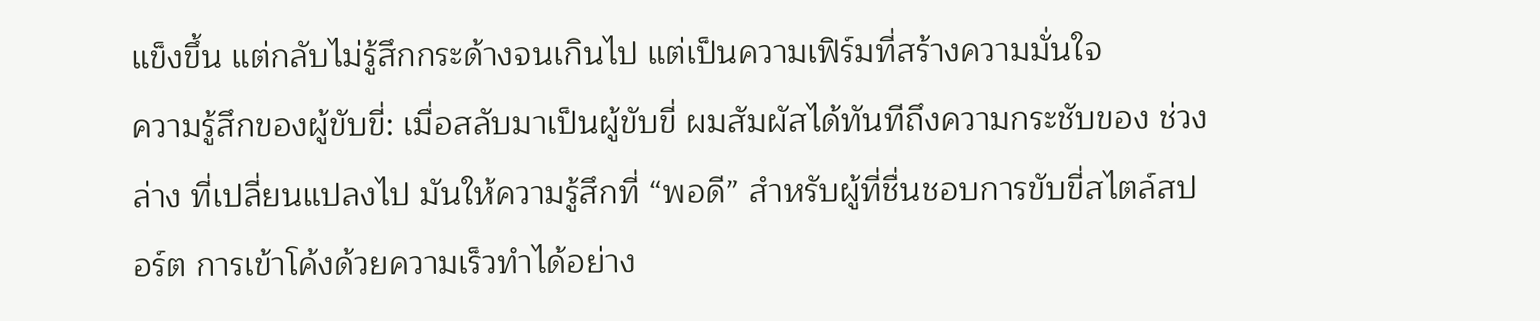แข็งขึ้น แต่กลับไม่รู้สึกกระด้างจนเกินไป แต่เป็นความเฟิร์มที่สร้างความมั่นใจ
ความรู้สึกของผู้ขับขี่: เมื่อสลับมาเป็นผู้ขับขี่ ผมสัมผัสได้ทันทีถึงความกระชับของ ช่วงล่าง ที่เปลี่ยนแปลงไป มันให้ความรู้สึกที่ “พอดี” สำหรับผู้ที่ชื่นชอบการขับขี่สไตล์สปอร์ต การเข้าโค้งด้วยความเร็วทำได้อย่าง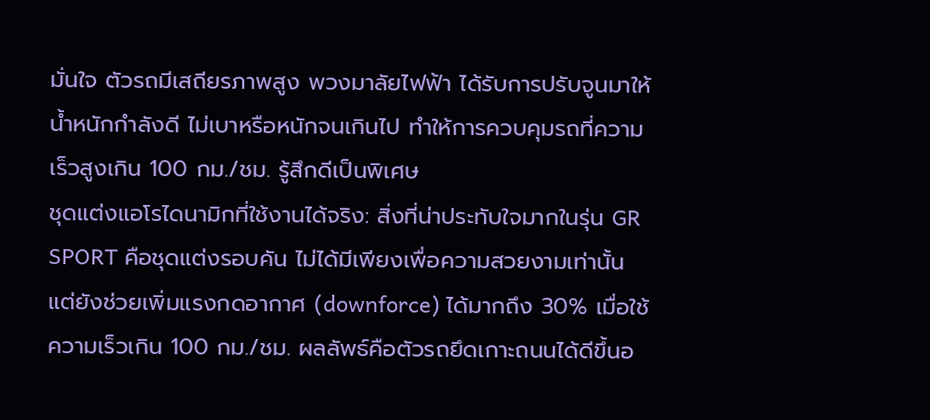มั่นใจ ตัวรถมีเสถียรภาพสูง พวงมาลัยไฟฟ้า ได้รับการปรับจูนมาให้น้ำหนักกำลังดี ไม่เบาหรือหนักจนเกินไป ทำให้การควบคุมรถที่ความเร็วสูงเกิน 100 กม./ชม. รู้สึกดีเป็นพิเศษ
ชุดแต่งแอโรไดนามิกที่ใช้งานได้จริง: สิ่งที่น่าประทับใจมากในรุ่น GR SPORT คือชุดแต่งรอบคัน ไม่ได้มีเพียงเพื่อความสวยงามเท่านั้น แต่ยังช่วยเพิ่มแรงกดอากาศ (downforce) ได้มากถึง 30% เมื่อใช้ความเร็วเกิน 100 กม./ชม. ผลลัพธ์คือตัวรถยึดเกาะถนนได้ดีขึ้นอ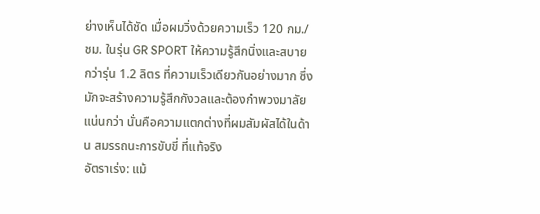ย่างเห็นได้ชัด เมื่อผมวิ่งด้วยความเร็ว 120 กม./ชม. ในรุ่น GR SPORT ให้ความรู้สึกนิ่งและสบายกว่ารุ่น 1.2 ลิตร ที่ความเร็วเดียวกันอย่างมาก ซึ่งมักจะสร้างความรู้สึกกังวลและต้องกำพวงมาลัยแน่นกว่า นั่นคือความแตกต่างที่ผมสัมผัสได้ในด้าน สมรรถนะการขับขี่ ที่แท้จริง
อัตราเร่ง: แม้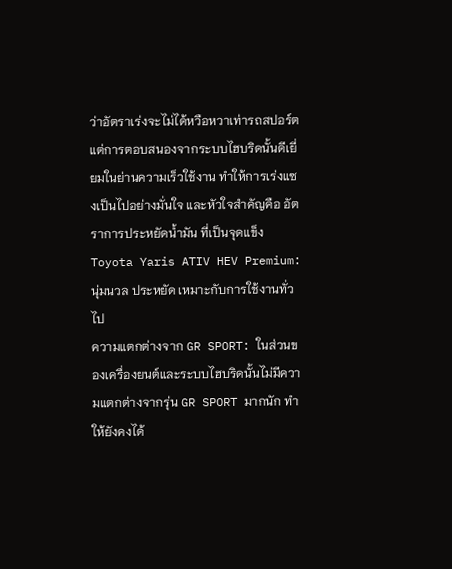ว่าอัตราเร่งจะไม่ได้หวือหวาเท่ารถสปอร์ต แต่การตอบสนองจากระบบไฮบริดนั้นดีเยี่ยมในย่านความเร็วใช้งาน ทำให้การเร่งแซงเป็นไปอย่างมั่นใจ และหัวใจสำคัญคือ อัตราการประหยัดน้ำมัน ที่เป็นจุดแข็ง
Toyota Yaris ATIV HEV Premium: นุ่มนวล ประหยัด เหมาะกับการใช้งานทั่วไป
ความแตกต่างจาก GR SPORT: ในส่วนของเครื่องยนต์และระบบไฮบริดนั้นไม่มีความแตกต่างจากรุ่น GR SPORT มากนัก ทำให้ยังคงได้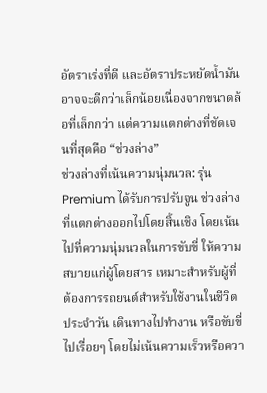อัตราเร่งที่ดี และอัตราประหยัดน้ำมันอาจจะดีกว่าเล็กน้อยเนื่องจากขนาดล้อที่เล็กกว่า แต่ความแตกต่างที่ชัดเจนที่สุดคือ “ช่วงล่าง”
ช่วงล่างที่เน้นความนุ่มนวล: รุ่น Premium ได้รับการปรับจูน ช่วงล่าง ที่แตกต่างออกไปโดยสิ้นเชิง โดยเน้นไปที่ความนุ่มนวลในการขับขี่ ให้ความสบายแก่ผู้โดยสาร เหมาะสำหรับผู้ที่ต้องการรถยนต์สำหรับใช้งานในชีวิตประจำวัน เดินทางไปทำงาน หรือขับขี่ไปเรื่อยๆ โดยไม่เน้นความเร็วหรือควา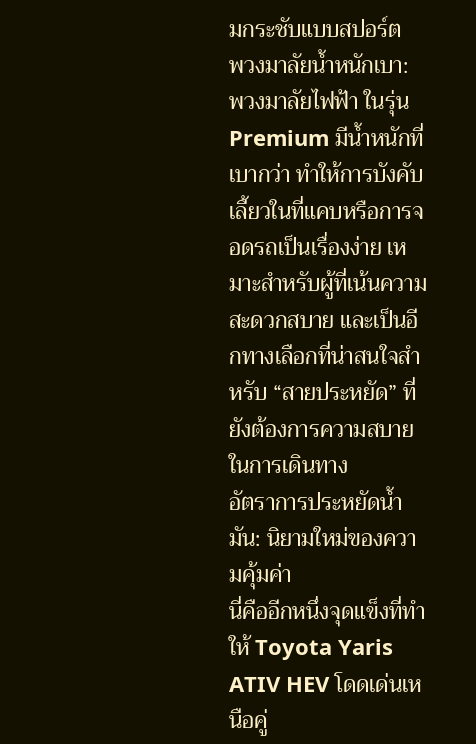มกระชับแบบสปอร์ต
พวงมาลัยน้ำหนักเบา: พวงมาลัยไฟฟ้า ในรุ่น Premium มีน้ำหนักที่เบากว่า ทำให้การบังคับเลี้ยวในที่แคบหรือการจอดรถเป็นเรื่องง่าย เหมาะสำหรับผู้ที่เน้นความสะดวกสบาย และเป็นอีกทางเลือกที่น่าสนใจสำหรับ “สายประหยัด” ที่ยังต้องการความสบายในการเดินทาง
อัตราการประหยัดน้ำมัน: นิยามใหม่ของความคุ้มค่า
นี่คืออีกหนึ่งจุดแข็งที่ทำให้ Toyota Yaris ATIV HEV โดดเด่นเหนือคู่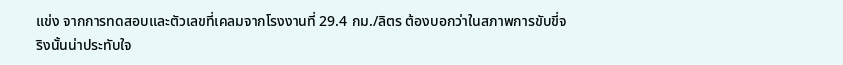แข่ง จากการทดสอบและตัวเลขที่เคลมจากโรงงานที่ 29.4 กม./ลิตร ต้องบอกว่าในสภาพการขับขี่จริงนั้นน่าประทับใจ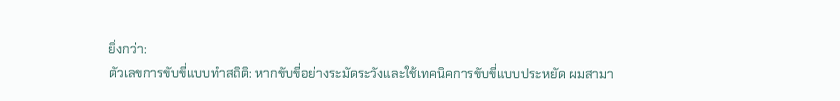ยิ่งกว่า:
ตัวเลขการขับขี่แบบทำสถิติ: หากขับขี่อย่างระมัดระวังและใช้เทคนิคการขับขี่แบบประหยัด ผมสามา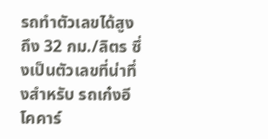รถทำตัวเลขได้สูงถึง 32 กม./ลิตร ซึ่งเป็นตัวเลขที่น่าทึ่งสำหรับ รถเก๋งอีโคคาร์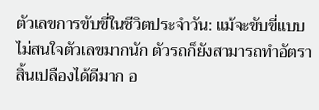ตัวเลขการขับขี่ในชีวิตประจำวัน: แม้จะขับขี่แบบไม่สนใจตัวเลขมากนัก ตัวรถก็ยังสามารถทำอัตราสิ้นเปลืองได้ดีมาก อ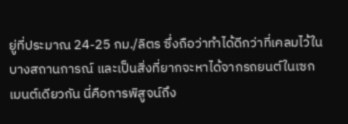ยู่ที่ประมาณ 24-25 กม./ลิตร ซึ่งถือว่าทำได้ดีกว่าที่เคลมไว้ในบางสถานการณ์ และเป็นสิ่งที่ยากจะหาได้จากรถยนต์ในเซกเมนต์เดียวกัน นี่คือการพิสูจน์ถึง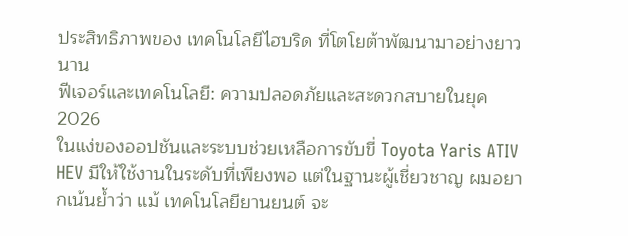ประสิทธิภาพของ เทคโนโลยีไฮบริด ที่โตโยต้าพัฒนามาอย่างยาวนาน
ฟีเจอร์และเทคโนโลยี: ความปลอดภัยและสะดวกสบายในยุค 2026
ในแง่ของออปชันและระบบช่วยเหลือการขับขี่ Toyota Yaris ATIV HEV มีให้ใช้งานในระดับที่เพียงพอ แต่ในฐานะผู้เชี่ยวชาญ ผมอยากเน้นย้ำว่า แม้ เทคโนโลยียานยนต์ จะ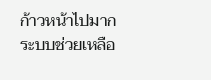ก้าวหน้าไปมาก ระบบช่วยเหลือ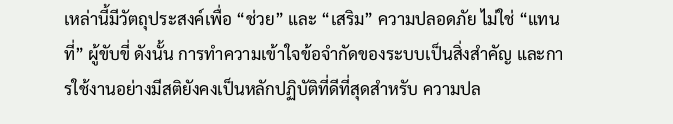เหล่านี้มีวัตถุประสงค์เพื่อ “ช่วย” และ “เสริม” ความปลอดภัย ไม่ใช่ “แทนที่” ผู้ขับขี่ ดังนั้น การทำความเข้าใจข้อจำกัดของระบบเป็นสิ่งสำคัญ และการใช้งานอย่างมีสติยังคงเป็นหลักปฏิบัติที่ดีที่สุดสำหรับ ความปล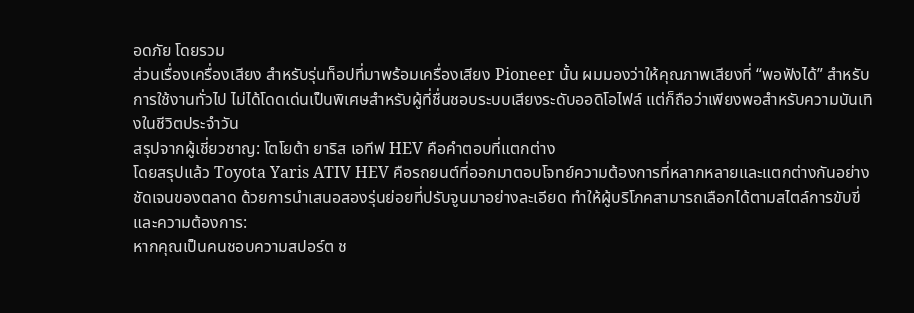อดภัย โดยรวม
ส่วนเรื่องเครื่องเสียง สำหรับรุ่นท็อปที่มาพร้อมเครื่องเสียง Pioneer นั้น ผมมองว่าให้คุณภาพเสียงที่ “พอฟังได้” สำหรับการใช้งานทั่วไป ไม่ได้โดดเด่นเป็นพิเศษสำหรับผู้ที่ชื่นชอบระบบเสียงระดับออดิโอไฟล์ แต่ก็ถือว่าเพียงพอสำหรับความบันเทิงในชีวิตประจำวัน
สรุปจากผู้เชี่ยวชาญ: โตโยต้า ยาริส เอทีฟ HEV คือคำตอบที่แตกต่าง
โดยสรุปแล้ว Toyota Yaris ATIV HEV คือรถยนต์ที่ออกมาตอบโจทย์ความต้องการที่หลากหลายและแตกต่างกันอย่างชัดเจนของตลาด ด้วยการนำเสนอสองรุ่นย่อยที่ปรับจูนมาอย่างละเอียด ทำให้ผู้บริโภคสามารถเลือกได้ตามสไตล์การขับขี่และความต้องการ:
หากคุณเป็นคนชอบความสปอร์ต ช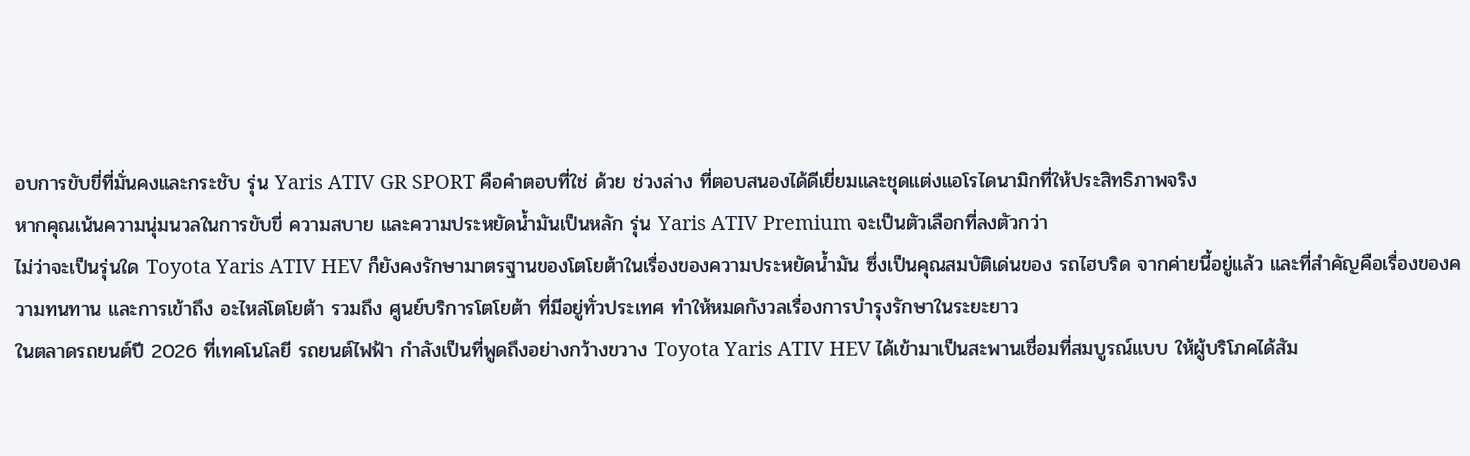อบการขับขี่ที่มั่นคงและกระชับ รุ่น Yaris ATIV GR SPORT คือคำตอบที่ใช่ ด้วย ช่วงล่าง ที่ตอบสนองได้ดีเยี่ยมและชุดแต่งแอโรไดนามิกที่ให้ประสิทธิภาพจริง
หากคุณเน้นความนุ่มนวลในการขับขี่ ความสบาย และความประหยัดน้ำมันเป็นหลัก รุ่น Yaris ATIV Premium จะเป็นตัวเลือกที่ลงตัวกว่า
ไม่ว่าจะเป็นรุ่นใด Toyota Yaris ATIV HEV ก็ยังคงรักษามาตรฐานของโตโยต้าในเรื่องของความประหยัดน้ำมัน ซึ่งเป็นคุณสมบัติเด่นของ รถไฮบริด จากค่ายนี้อยู่แล้ว และที่สำคัญคือเรื่องของความทนทาน และการเข้าถึง อะไหล่โตโยต้า รวมถึง ศูนย์บริการโตโยต้า ที่มีอยู่ทั่วประเทศ ทำให้หมดกังวลเรื่องการบำรุงรักษาในระยะยาว
ในตลาดรถยนต์ปี 2026 ที่เทคโนโลยี รถยนต์ไฟฟ้า กำลังเป็นที่พูดถึงอย่างกว้างขวาง Toyota Yaris ATIV HEV ได้เข้ามาเป็นสะพานเชื่อมที่สมบูรณ์แบบ ให้ผู้บริโภคได้สัม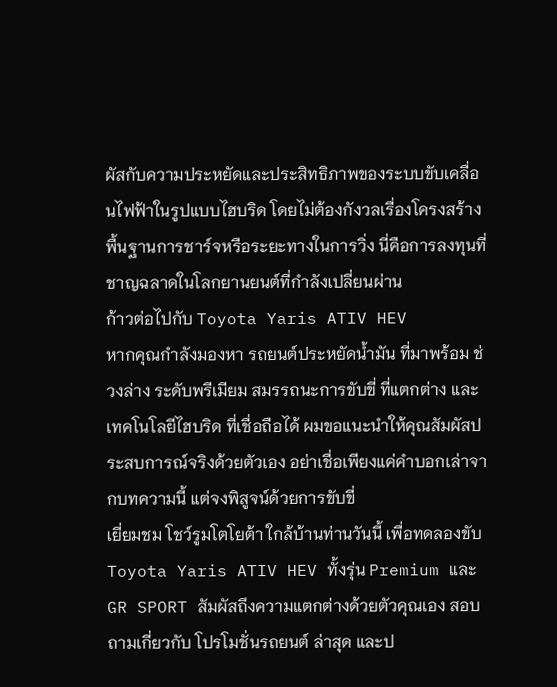ผัสกับความประหยัดและประสิทธิภาพของระบบขับเคลื่อนไฟฟ้าในรูปแบบไฮบริด โดยไม่ต้องกังวลเรื่องโครงสร้างพื้นฐานการชาร์จหรือระยะทางในการวิ่ง นี่คือการลงทุนที่ชาญฉลาดในโลกยานยนต์ที่กำลังเปลี่ยนผ่าน
ก้าวต่อไปกับ Toyota Yaris ATIV HEV
หากคุณกำลังมองหา รถยนต์ประหยัดน้ำมัน ที่มาพร้อม ช่วงล่าง ระดับพรีเมียม สมรรถนะการขับขี่ ที่แตกต่าง และ เทคโนโลยีไฮบริด ที่เชื่อถือได้ ผมขอแนะนำให้คุณสัมผัสประสบการณ์จริงด้วยตัวเอง อย่าเชื่อเพียงแค่คำบอกเล่าจากบทความนี้ แต่จงพิสูจน์ด้วยการขับขี่
เยี่ยมชม โชว์รูมโตโยต้า ใกล้บ้านท่านวันนี้ เพื่อทดลองขับ Toyota Yaris ATIV HEV ทั้งรุ่น Premium และ GR SPORT สัมผัสถึงความแตกต่างด้วยตัวคุณเอง สอบถามเกี่ยวกับ โปรโมชั่นรถยนต์ ล่าสุด และป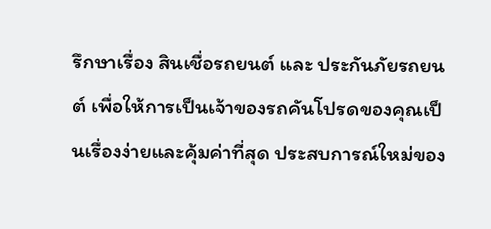รึกษาเรื่อง สินเชื่อรถยนต์ และ ประกันภัยรถยนต์ เพื่อให้การเป็นเจ้าของรถคันโปรดของคุณเป็นเรื่องง่ายและคุ้มค่าที่สุด ประสบการณ์ใหม่ของ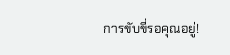การขับขี่รอคุณอยู่!